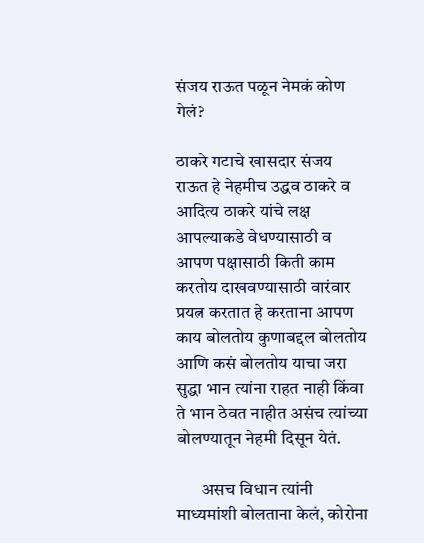संजय राऊत पळून नेमकं कोण गेलं?

ठाकरे गटाचे खासदार संजय राऊत हे नेहमीच उद्धव ठाकरे व आदित्य ठाकरे यांचे लक्ष आपल्याकडे वेधण्यासाठी व आपण पक्षासाठी किती काम करतोय दाखवण्यासाठी वारंवार प्रयत्न करतात हे करताना आपण काय बोलतोय कुणाबद्दल बोलतोय आणि कसं बोलतोय याचा जरा सुद्धा भान त्यांना राहत नाही किंवा ते भान ठेवत नाहीत असंच त्यांच्या बोलण्यातून नेहमी दिसून येतं.

       असच विधान त्यांनी माध्यमांशी बोलताना केलं, कोरोना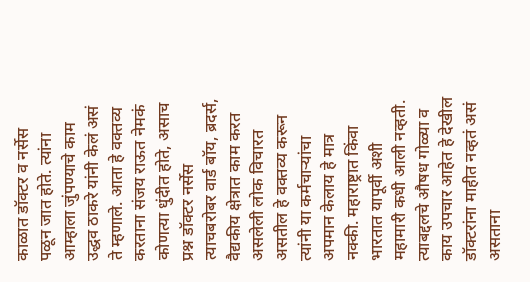काळात डॉक्टर व नर्सेस पळून जात होते. त्यांना आम्हाला जुंपण्याचे काम उद्धव ठाकरे यांनी केलं असं ते म्हणाले. आता हे वक्तव्य करताना संजय राऊत नेमकं कोणत्या धुंदीत होते, असाच प्रश्न डॉक्टर नर्सेस त्याचबरोबर वार्ड बॉय, ब्रदर्स, वैद्यकीय क्षेत्रात काम करत असलेली लोक विचारत असतील हे वक्तव्य करून त्यांनी या कर्मचाऱ्यांचा अपमान केलाय हे मात्र नक्की. महाराष्ट्रात किंवा भारतात यापूर्वी अशी महामारी कधी आली नव्हती. त्याबद्दलचे औषध गोळ्या व काय उपचार आहेत हे देखील डॉक्टरांना माहीत नव्हतं असं असताना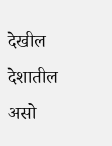देखील देशातील असो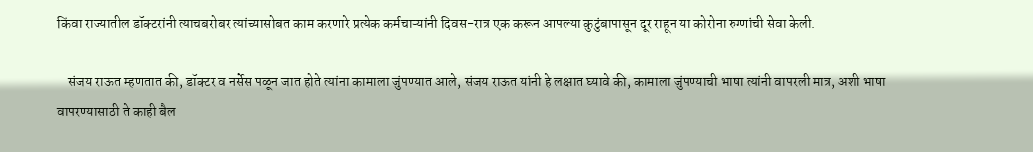किंवा राज्यातील डॉक्टरांनी त्याचबरोबर त्यांच्यासोबत काम करणारे प्रत्येक कर्मचाऱ्यांनी दिवस-रात्र एक करून आपल्या कुटुंबापासून दूर राहून या कोरोना रुग्णांची सेवा केली.

    संजय राऊत म्हणतात की, डॉक्टर व नर्सेस पळून जात होते त्यांना कामाला जुंपण्यात आले, संजय राऊत यांनी हे लक्षात घ्यावे की, कामाला जुंपण्याची भाषा त्यांनी वापरली मात्र, अशी भाषा वापरण्यासाठी ते काही बैल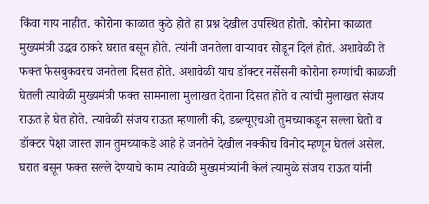किंवा गाय नाहीत. कोरोना काळात कुठे होते हा प्रश्न देखील उपस्थित होतो. कोरोना काळात मुख्यमंत्री उद्धव ठाकरे घरात बसून होते. त्यांनी जनतेला वाऱ्यावर सोडून दिलं होतं. अशावेळी ते फक्त फेसबुकवरच जनतेला दिसत होते. अशावेळी याच डॉक्टर नर्सेसनी कोरोना रुग्णांची काळजी घेतली त्यावेळी मुख्यमंत्री फक्त सामनाला मुलाखत देताना दिसत होते व त्यांची मुलाखत संजय राऊत हे घेत होते. त्यावेळी संजय राऊत म्हणाली की, डब्ल्यूएचओ तुमच्याकडून सल्ला घेतो व डॉक्टर पेक्षा जास्त ज्ञान तुमच्याकडे आहे हे जनतेने देखील नक्कीच विनोद म्हणून घेतलं असेल. घरात बसून फक्त सल्ले देण्याचे काम त्यावेळी मुख्यमंत्र्यांनी केलं त्यामुळे संजय राऊत यांनी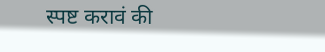स्पष्ट करावं की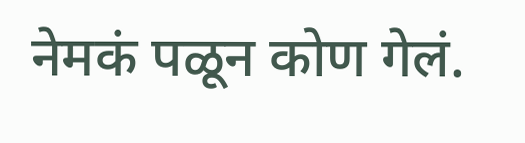नेमकं पळून कोण गेलं.